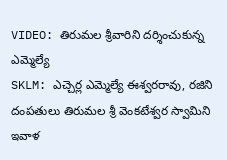VIDEO: తిరుమల శ్రీవారిని దర్శించుకున్న ఎమ్మెల్యే
SKLM: ఎచ్చెర్ల ఎమ్మెల్యే ఈశ్వరరావు, రజిని దంపతులు తిరుమల శ్రీ వెంకటేశ్వర స్వామిని ఇవాళ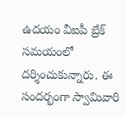ఉదయం వీఐపీ బ్రేక్ సమయంలో దర్శించుకున్నారు. ఈ సందర్భంగా స్వామివారి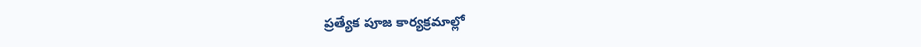ప్రత్యేక పూజ కార్యక్రమాల్లో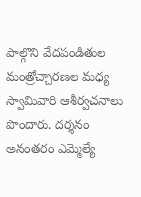పాల్గొని వేదపండితుల మంత్రోచ్చారణల మధ్య స్వామివారి ఆశీర్వచనాలు పొందారు. దర్శనం అనంతరం ఎమ్మెల్యే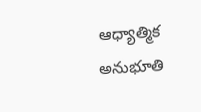ఆధ్యాత్మిక అనుభూతి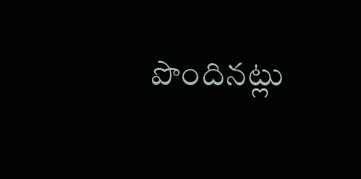పొందినట్లు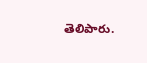తెలిపారు.